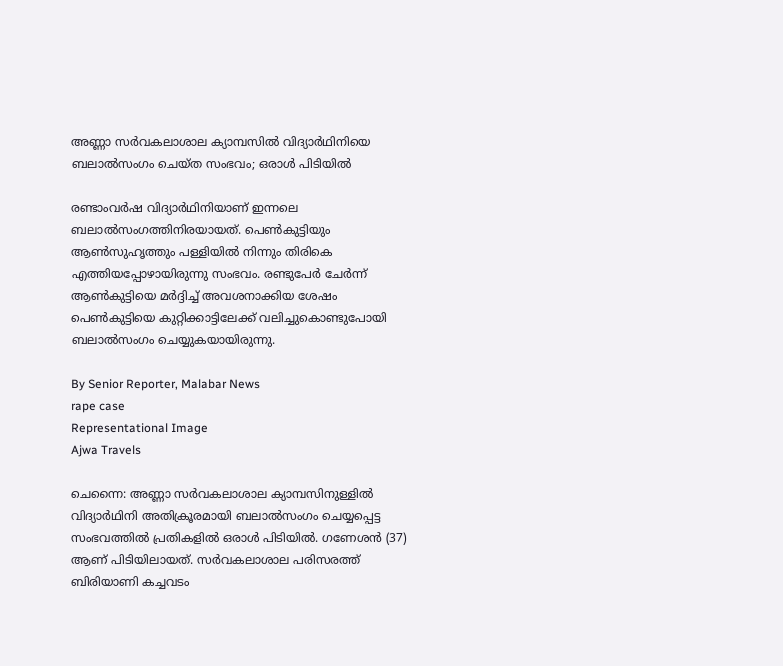അണ്ണാ സർവകലാശാല ക്യാമ്പസിൽ വിദ്യാർഥിനിയെ ബലാൽസംഗം ചെയ്‌ത സംഭവം; ഒരാൾ പിടിയിൽ

രണ്ടാംവർഷ വിദ്യാർഥിനിയാണ് ഇന്നലെ ബലാൽസംഗത്തിനിരയായത്. പെൺകുട്ടിയും ആൺസുഹൃത്തും പള്ളിയിൽ നിന്നും തിരികെ എത്തിയപ്പോഴായിരുന്നു സംഭവം. രണ്ടുപേർ ചേർന്ന് ആൺകുട്ടിയെ മർദ്ദിച്ച് അവശനാക്കിയ ശേഷം പെൺകുട്ടിയെ കുറ്റിക്കാട്ടിലേക്ക് വലിച്ചുകൊണ്ടുപോയി ബലാൽസംഗം ചെയ്യുകയായിരുന്നു.

By Senior Reporter, Malabar News
rape case
Representational Image
Ajwa Travels

ചെന്നൈ: അണ്ണാ സർവകലാശാല ക്യാമ്പസിനുള്ളിൽ വിദ്യാർഥിനി അതിക്രൂരമായി ബലാൽസംഗം ചെയ്യപ്പെട്ട സംഭവത്തിൽ പ്രതികളിൽ ഒരാൾ പിടിയിൽ. ഗണേശൻ (37) ആണ് പിടിയിലായത്. സർവകലാശാല പരിസരത്ത് ബിരിയാണി കച്ചവടം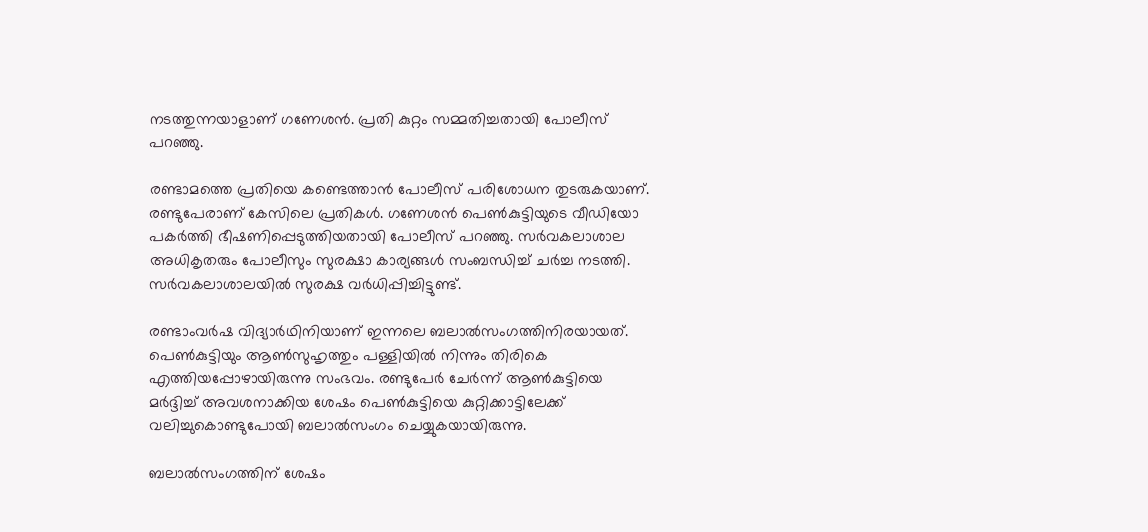നടത്തുന്നയാളാണ് ഗണേശൻ. പ്രതി കുറ്റം സമ്മതിച്ചതായി പോലീസ് പറഞ്ഞു.

രണ്ടാമത്തെ പ്രതിയെ കണ്ടെത്താൻ പോലീസ് പരിശോധന തുടരുകയാണ്. രണ്ടുപേരാണ് കേസിലെ പ്രതികൾ. ഗണേശൻ പെൺകുട്ടിയുടെ വീഡിയോ പകർത്തി ഭീഷണിപ്പെടുത്തിയതായി പോലീസ് പറഞ്ഞു. സർവകലാശാല അധികൃതരും പോലീസും സുരക്ഷാ കാര്യങ്ങൾ സംബന്ധിച്ച് ചർച്ച നടത്തി. സർവകലാശാലയിൽ സുരക്ഷ വർധിപ്പിച്ചിട്ടുണ്ട്.

രണ്ടാംവർഷ വിദ്യാർഥിനിയാണ് ഇന്നലെ ബലാൽസംഗത്തിനിരയായത്. പെൺകുട്ടിയും ആൺസുഹൃത്തും പള്ളിയിൽ നിന്നും തിരികെ എത്തിയപ്പോഴായിരുന്നു സംഭവം. രണ്ടുപേർ ചേർന്ന് ആൺകുട്ടിയെ മർദ്ദിച്ച് അവശനാക്കിയ ശേഷം പെൺകുട്ടിയെ കുറ്റിക്കാട്ടിലേക്ക് വലിച്ചുകൊണ്ടുപോയി ബലാൽസംഗം ചെയ്യുകയായിരുന്നു.

ബലാൽസംഗത്തിന് ശേഷം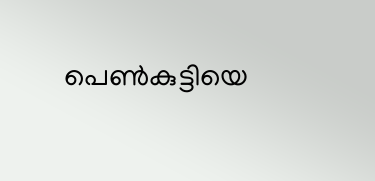പെൺകുട്ടിയെ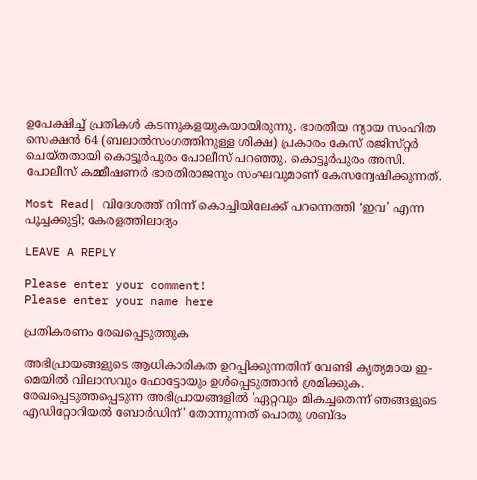ഉപേക്ഷിച്ച് പ്രതികൾ കടന്നുകളയുകയായിരുന്നു. ഭാരതീയ ന്യായ സംഹിത സെക്ഷൻ 64 (ബലാൽസംഗത്തിനുള്ള ശിക്ഷ) പ്രകാരം കേസ് രജിസ്‌റ്റർ ചെയ്‌തതായി കൊട്ടൂർപുരം പോലീസ് പറഞ്ഞു. കൊട്ടൂർപുരം അസി. പോലീസ് കമ്മീഷണർ ഭാരതിരാജനും സംഘവുമാണ് കേസന്വേഷിക്കുന്നത്.

Most Read| വിദേശത്ത് നിന്ന് കൊച്ചിയിലേക്ക് പറന്നെത്തി ‘ഇവ’ എന്ന പൂച്ചക്കുട്ടി; കേരളത്തിലാദ്യം

LEAVE A REPLY

Please enter your comment!
Please enter your name here

പ്രതികരണം രേഖപ്പെടുത്തുക

അഭിപ്രായങ്ങളുടെ ആധികാരികത ഉറപ്പിക്കുന്നതിന് വേണ്ടി കൃത്യമായ ഇ-മെയിൽ വിലാസവും ഫോട്ടോയും ഉൾപ്പെടുത്താൻ ശ്രമിക്കുക. രേഖപ്പെടുത്തപ്പെടുന്ന അഭിപ്രായങ്ങളിൽ 'ഏറ്റവും മികച്ചതെന്ന് ഞങ്ങളുടെ എഡിറ്റോറിയൽ ബോർഡിന്' തോന്നുന്നത് പൊതു ശബ്‌ദം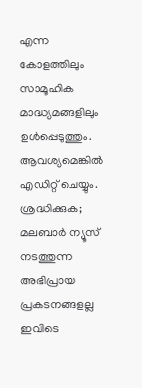എന്ന കോളത്തിലും സാമൂഹിക മാദ്ധ്യമങ്ങളിലും ഉൾപ്പെടുത്തും. ആവശ്യമെങ്കിൽ എഡിറ്റ് ചെയ്യും. ശ്രദ്ധിക്കുക; മലബാർ ന്യൂസ് നടത്തുന്ന അഭിപ്രായ പ്രകടനങ്ങളല്ല ഇവിടെ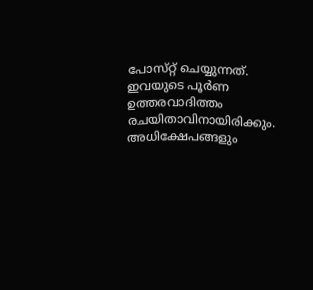പോസ്‌റ്റ് ചെയ്യുന്നത്. ഇവയുടെ പൂർണ ഉത്തരവാദിത്തം രചയിതാവിനായിരിക്കും. അധിക്ഷേപങ്ങളും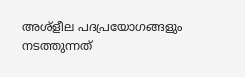അശ്‌ളീല പദപ്രയോഗങ്ങളും നടത്തുന്നത്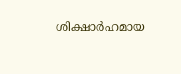ശിക്ഷാർഹമായ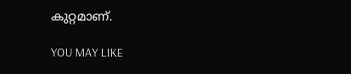കുറ്റമാണ്.

YOU MAY LIKE